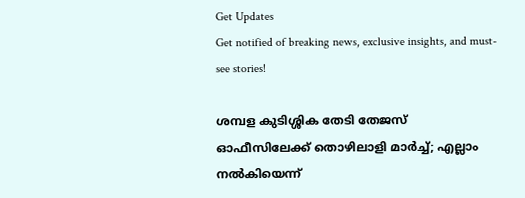Get Updates
Get notified of breaking news, exclusive insights, and must-see stories!

ശമ്പള കുടിശ്ശിക തേടി തേജസ് ഓഫീസിലേക്ക് തൊഴിലാളി മാര്‍ച്ച്; എല്ലാം നല്‍കിയെന്ന്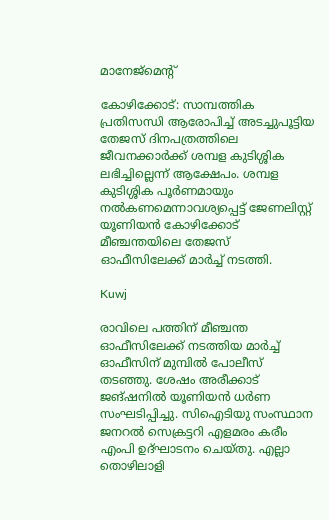മാനേജ്‌മെന്റ്

കോഴിക്കോട്: സാമ്പത്തിക പ്രതിസന്ധി ആരോപിച്ച് അടച്ചുപൂട്ടിയ തേജസ് ദിനപത്രത്തിലെ ജീവനക്കാര്‍ക്ക് ശമ്പള കുടിശ്ശിക ലഭിച്ചില്ലെന്ന് ആക്ഷേപം. ശമ്പള കുടിശ്ശിക പൂര്‍ണമായും നല്‍കണമെന്നാവശ്യപ്പെട്ട് ജേണലിസ്റ്റ് യൂണിയന്‍ കോഴിക്കോട് മീഞ്ചന്തയിലെ തേജസ് ഓഫീസിലേക്ക് മാര്‍ച്ച് നടത്തി.

Kuwj

രാവിലെ പത്തിന് മീഞ്ചന്ത ഓഫീസിലേക്ക് നടത്തിയ മാര്‍ച്ച് ഓഫീസിന് മുമ്പില്‍ പോലീസ് തടഞ്ഞു. ശേഷം അരീക്കാട് ജങ്ഷനില്‍ യൂണിയന്‍ ധര്‍ണ സംഘടിപ്പിച്ചു. സിഐടിയു സംസ്ഥാന ജനറല്‍ സെക്രട്ടറി എളമരം കരീം എംപി ഉദ്ഘാടനം ചെയ്തു. എല്ലാ തൊഴിലാളി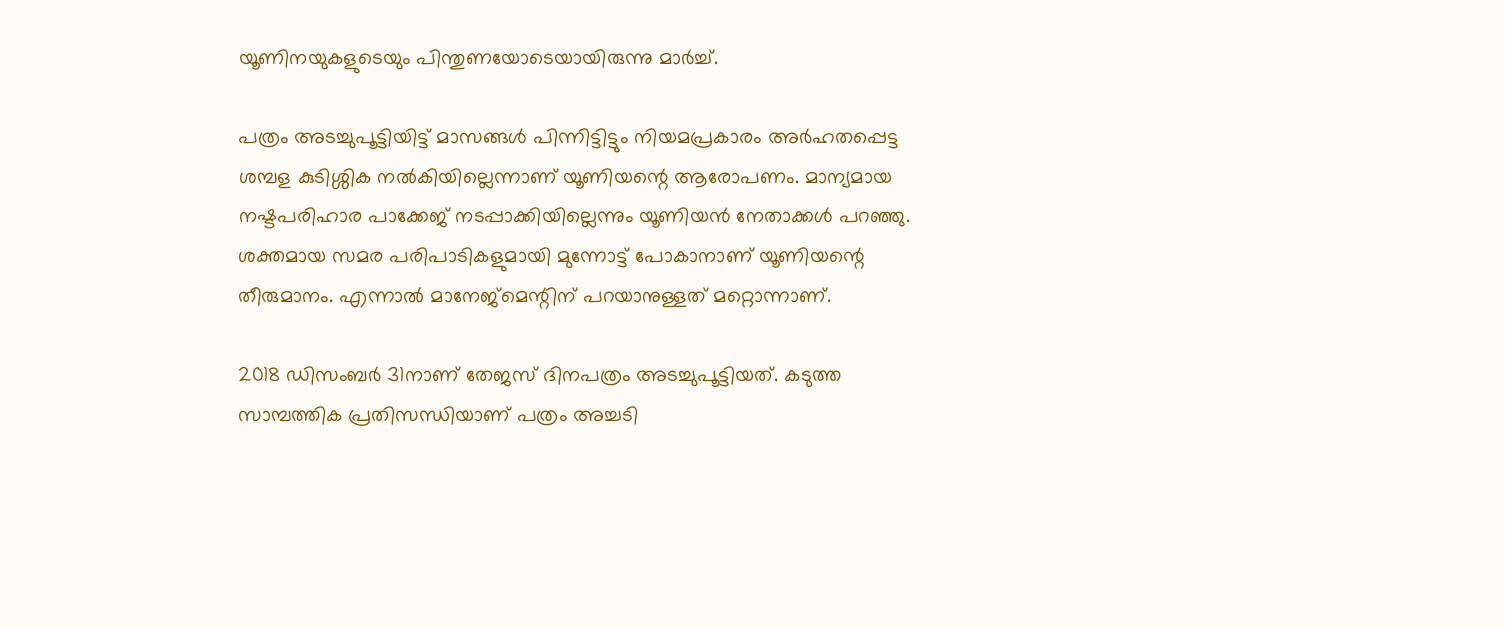യൂണിനയുകളുടെയും പിന്തുണയോടെയായിരുന്നു മാര്‍ച്ച്.

പത്രം അടച്ചുപൂട്ടിയിട്ട് മാസങ്ങള്‍ പിന്നിട്ടിട്ടും നിയമപ്രകാരം അര്‍ഹതപ്പെട്ട ശമ്പള കുടിശ്ശിക നല്‍കിയില്ലെന്നാണ് യൂണിയന്റെ ആരോപണം. മാന്യമായ നഷ്ടപരിഹാര പാക്കേജ് നടപ്പാക്കിയില്ലെന്നും യൂണിയന്‍ നേതാക്കള്‍ പറഞ്ഞു. ശക്തമായ സമര പരിപാടികളുമായി മുന്നോട്ട് പോകാനാണ് യൂണിയന്റെ തീരുമാനം. എന്നാല്‍ മാനേജ്‌മെന്റിന് പറയാനുള്ളത് മറ്റൊന്നാണ്.

2018 ഡിസംബര്‍ 31നാണ് തേജസ് ദിനപത്രം അടച്ചുപൂട്ടിയത്. കടുത്ത സാമ്പത്തിക പ്രതിസന്ധിയാണ് പത്രം അച്ചടി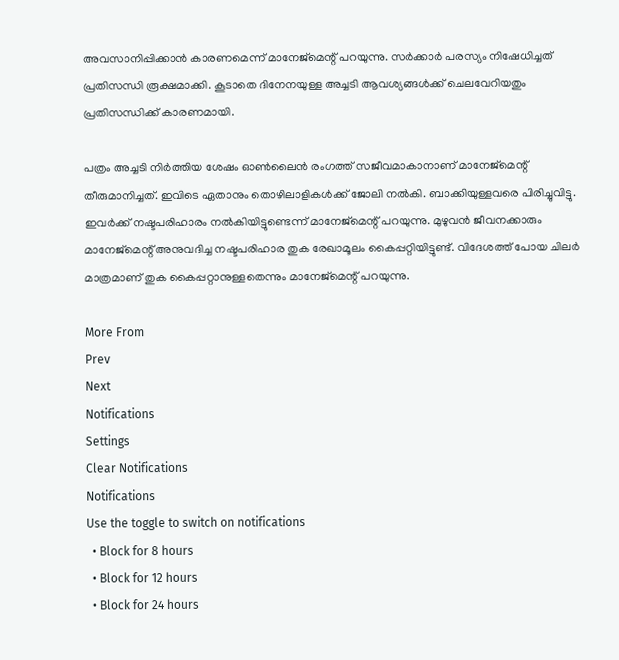അവസാനിപ്പിക്കാന്‍ കാരണമെന്ന് മാനേജ്‌മെന്റ് പറയുന്നു. സര്‍ക്കാര്‍ പരസ്യം നിഷേധിച്ചത് പ്രതിസന്ധി രൂക്ഷമാക്കി. കൂടാതെ ദിനേനയുള്ള അച്ചടി ആവശ്യങ്ങള്‍ക്ക് ചെലവേറിയതും പ്രതിസന്ധിക്ക് കാരണമായി.

പത്രം അച്ചടി നിര്‍ത്തിയ ശേഷം ഓണ്‍ലൈന്‍ രംഗത്ത് സജീവമാകാനാണ് മാനേജ്‌മെന്റ് തീരുമാനിച്ചത്. ഇവിടെ ഏതാനും തൊഴിലാളികള്‍ക്ക് ജോലി നല്‍കി. ബാക്കിയുള്ളവരെ പിരിച്ചുവിട്ടു. ഇവര്‍ക്ക് നഷ്ടപരിഹാരം നല്‍കിയിട്ടുണ്ടെന്ന് മാനേജ്‌മെന്റ് പറയുന്നു. മുഴുവന്‍ ജീവനക്കാരും മാനേജ്‌മെന്റ് അനുവദിച്ച നഷ്ടപരിഹാര തുക രേഖാമൂലം കൈപ്പറ്റിയിട്ടുണ്ട്. വിദേശത്ത് പോയ ചിലര്‍ മാത്രമാണ് തുക കൈപ്പറ്റാനുള്ളതെന്നും മാനേജ്‌മെന്റ് പറയുന്നു.

More From
Prev
Next
Notifications
Settings
Clear Notifications
Notifications
Use the toggle to switch on notifications
  • Block for 8 hours
  • Block for 12 hours
  • Block for 24 hours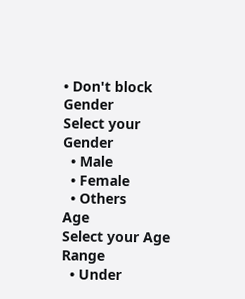• Don't block
Gender
Select your Gender
  • Male
  • Female
  • Others
Age
Select your Age Range
  • Under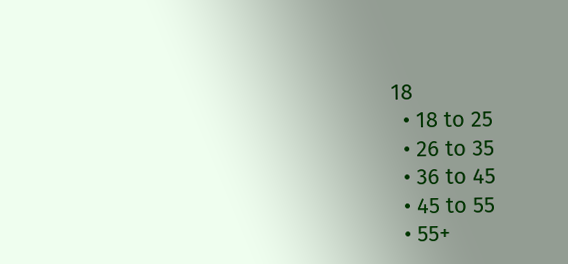18
  • 18 to 25
  • 26 to 35
  • 36 to 45
  • 45 to 55
  • 55+